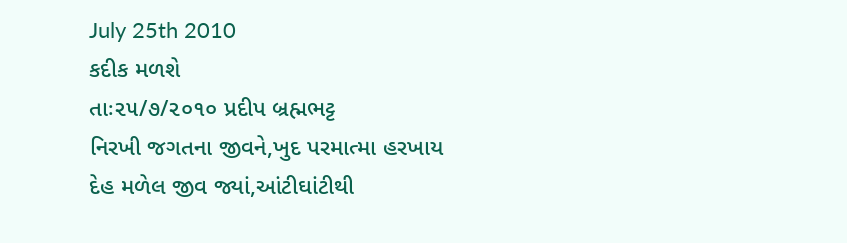July 25th 2010
કદીક મળશે
તાઃ૨૫/૭/૨૦૧૦ પ્રદીપ બ્રહ્મભટ્ટ
નિરખી જગતના જીવને,ખુદ પરમાત્મા હરખાય
દેહ મળેલ જીવ જ્યાં,આંટીઘાંટીથી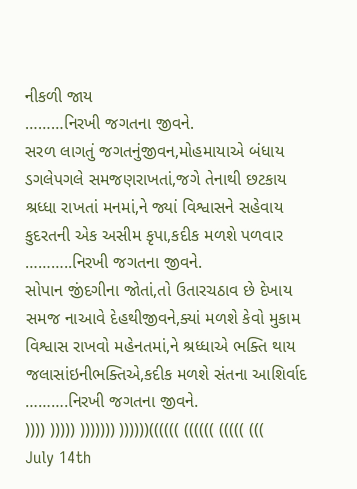નીકળી જાય
………નિરખી જગતના જીવને.
સરળ લાગતું જગતનુંજીવન,મોહમાયાએ બંધાય
ડગલેપગલે સમજણરાખતાં,જગે તેનાથી છટકાય
શ્રધ્ધા રાખતાં મનમાં,ને જ્યાં વિશ્વાસને સહેવાય
કુદરતની એક અસીમ કૃપા,કદીક મળશે પળવાર
………..નિરખી જગતના જીવને.
સોપાન જીંદગીના જોતાં,તો ઉતારચઠાવ છે દેખાય
સમજ નાઆવે દેહથીજીવને,ક્યાં મળશે કેવો મુકામ
વિશ્વાસ રાખવો મહેનતમાં,ને શ્રધ્ધાએ ભક્તિ થાય
જલાસાંઇનીભક્તિએ,કદીક મળશે સંતના આશિર્વાદ
……….નિરખી જગતના જીવને.
)))) ))))) ))))))) ))))))(((((( (((((( ((((( (((
July 14th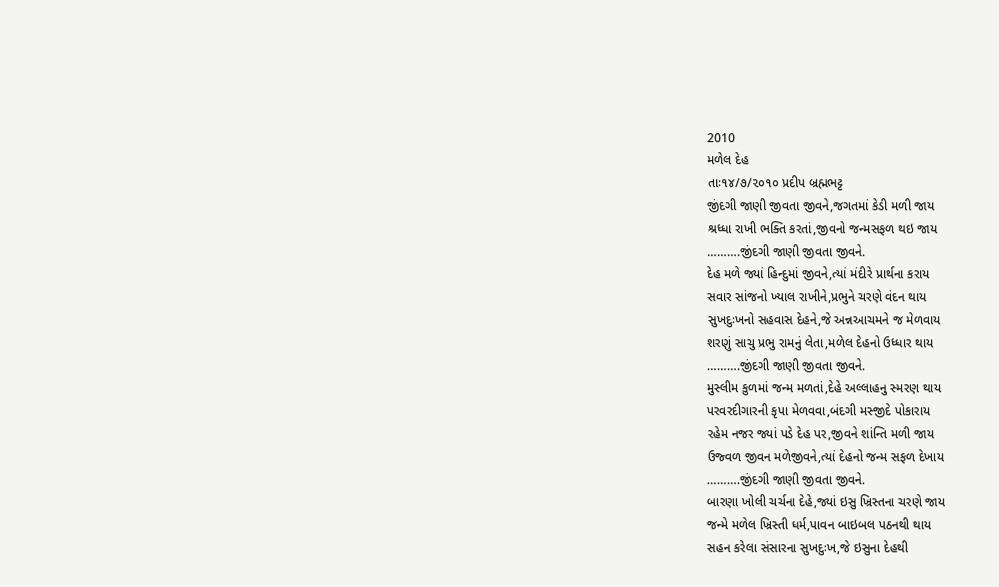2010
મળેલ દેહ
તાઃ૧૪/૭/૨૦૧૦ પ્રદીપ બ્રહ્મભટ્ટ
જીંદગી જાણી જીવતા જીવને,જગતમાં કેડી મળી જાય
શ્રધ્ધા રાખી ભક્તિ કરતાં,જીવનો જન્મસફળ થઇ જાય
……….જીંદગી જાણી જીવતા જીવને.
દેહ મળે જ્યાં હિન્દુમાં જીવને,ત્યાં મંદીરે પ્રાર્થના કરાય
સવાર સાંજનો ખ્યાલ રાખીને,પ્રભુને ચરણે વંદન થાય
સુખદુઃખનો સહવાસ દેહને,જે અન્નઆચમને જ મેળવાય
શરણું સાચુ પ્રભુ રામનું લેતા,મળેલ દેહનો ઉધ્ધાર થાય
……….જીંદગી જાણી જીવતા જીવને.
મુસ્લીમ કુળમાં જન્મ મળતાં,દેહે અલ્લાહનુ સ્મરણ થાય
પરવરદીગારની કૃપા મેળવવા,બંદગી મસ્જીદે પોકારાય
રહેમ નજર જ્યાં પડે દેહ પર,જીવને શાંન્તિ મળી જાય
ઉજ્વળ જીવન મળેજીવને,ત્યાં દેહનો જન્મ સફળ દેખાય
……….જીંદગી જાણી જીવતા જીવને.
બારણા ખોલી ચર્ચના દેહે,જ્યાં ઇસુ ખ્રિસ્તના ચરણે જાય
જન્મે મળેલ ખ્રિસ્તી ધર્મ,પાવન બાઇબલ પઠનથી થાય
સહન કરેલા સંસારના સુખદુઃખ,જે ઇસુના દેહથી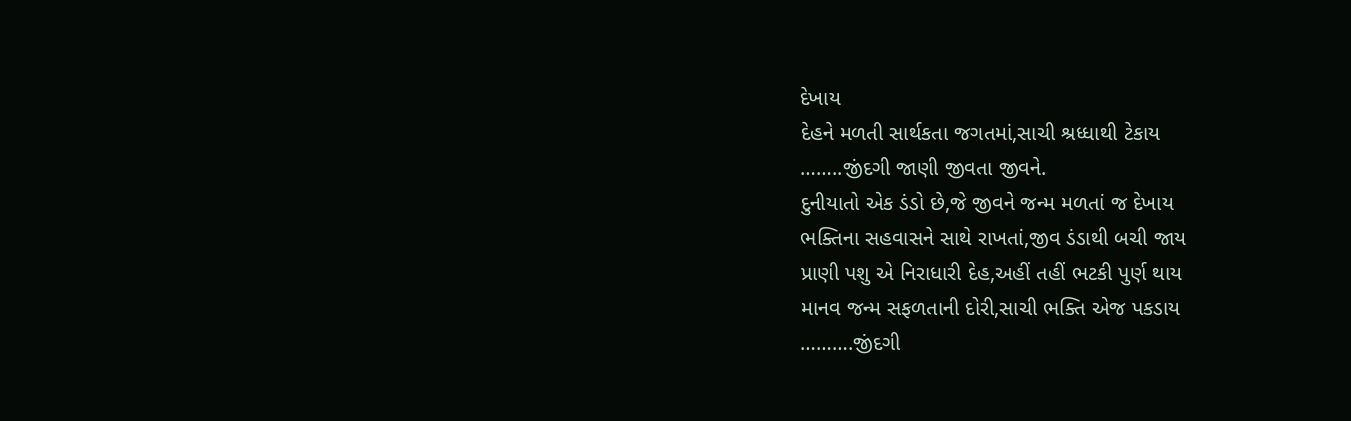દેખાય
દેહને મળતી સાર્થકતા જગતમાં,સાચી શ્રધ્ધાથી ટેકાય
……..જીંદગી જાણી જીવતા જીવને.
દુનીયાતો એક ડંડો છે,જે જીવને જન્મ મળતાં જ દેખાય
ભક્તિના સહવાસને સાથે રાખતાં,જીવ ડંડાથી બચી જાય
પ્રાણી પશુ એ નિરાધારી દેહ,અહીં તહીં ભટકી પુર્ણ થાય
માનવ જન્મ સફળતાની દોરી,સાચી ભક્તિ એજ પકડાય
……….જીંદગી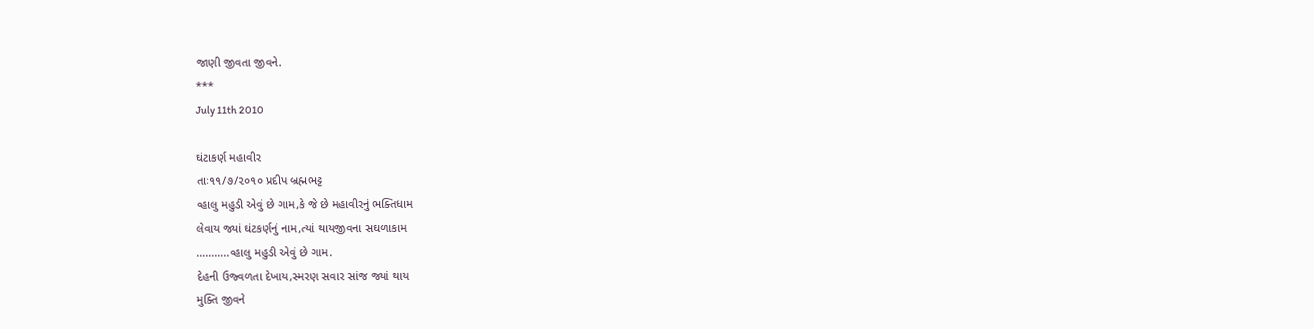જાણી જીવતા જીવને.
***
July 11th 2010

ઘંટાકર્ણ મહાવીર
તાઃ૧૧/૭/૨૦૧૦ પ્રદીપ બ્રહ્મભટ્ટ
વ્હાલુ મહુડી એવું છે ગામ,કે જે છે મહાવીરનું ભક્તિધામ
લેવાય જ્યાં ઘંટકર્ણનું નામ,ત્યાં થાયજીવના સઘળાકામ
………..વ્હાલુ મહુડી એવું છે ગામ.
દેહની ઉજ્વળતા દેખાય,સ્મરણ સવાર સાંજ જ્યાં થાય
મુક્તિ જીવને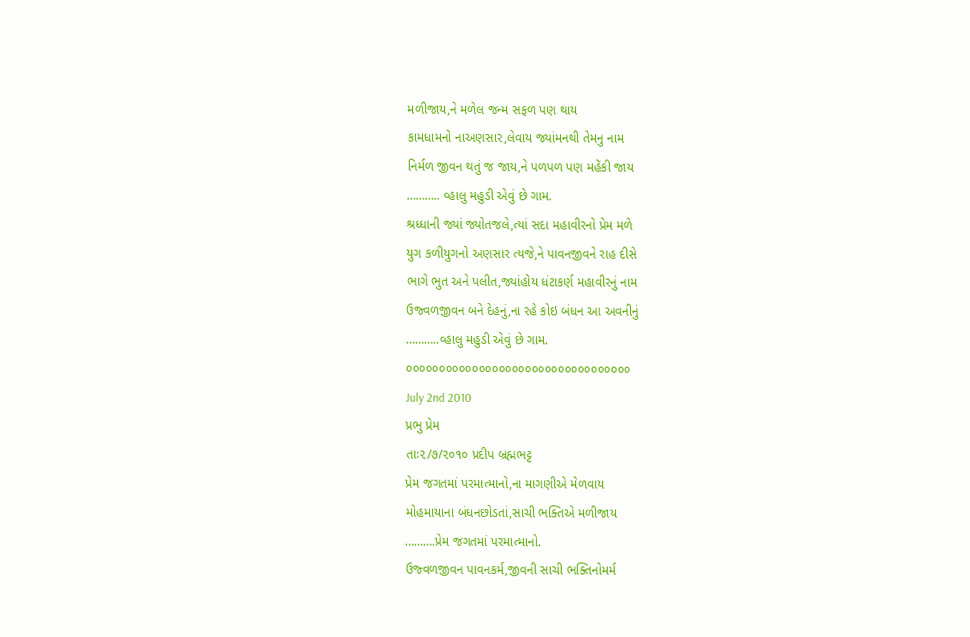મળીજાય,ને મળેલ જન્મ સફળ પણ થાય
કામધામનો નાઅણસાર,લેવાય જ્યાંમનથી તેમનુ નામ
નિર્મળ જીવન થતું જ જાય,ને પળપળ પણ મહેંકી જાય
……….. વ્હાલુ મહુડી એવું છે ગામ.
શ્રધ્ધાની જ્યાં જ્યોતજલે,ત્યાં સદા મહાવીરનો પ્રેમ મળે
યુગ કળીયુગનો અણસાર ત્યજે,ને પાવનજીવને રાહ દીસે
ભાગે ભુત અને પલીત,જ્યાંહોય ધંટાકર્ણ મહાવીરનું નામ
ઉજ્વળજીવન બને દેહનું,ના રહે કોઇ બંધન આ અવનીનું
………..વ્હાલુ મહુડી એવું છે ગામ.
૦૦૦૦૦૦૦૦૦૦૦૦૦૦૦૦૦૦૦૦૦૦૦૦૦૦૦૦૦૦૦૦૦૦
July 2nd 2010
પ્રભુ પ્રેમ
તાઃ૨/૭/૨૦૧૦ પ્રદીપ બ્રહ્મભટ્ટ
પ્રેમ જગતમાં પરમાત્માનો,ના માગણીએ મેળવાય
મોહમાયાના બંધનછોડતાં,સાચી ભક્તિએ મળીજાય
……….પ્રેમ જગતમાં પરમાત્માનો.
ઉજ્વળજીવન પાવનકર્મ,જીવની સાચી ભક્તિનોમર્મ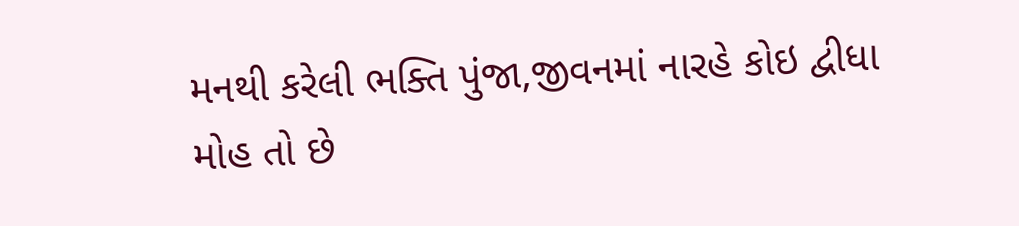મનથી કરેલી ભક્તિ પુંજા,જીવનમાં નારહે કોઇ દ્વીધા
મોહ તો છે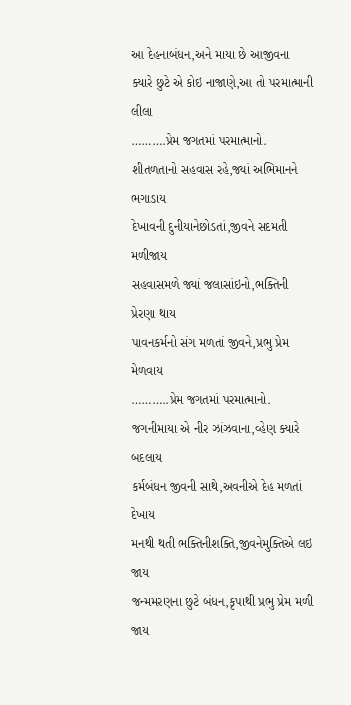આ દેહનાબંધન,અને માયા છે આજીવના
ક્યારે છુટે એ કોઇ નાજાણે,આ તો પરમાત્માની લીલા
……….પ્રેમ જગતમાં પરમાત્માનો.
શીતળતાનો સહવાસ રહે,જ્યાં અભિમાનને ભગાડાય
દેખાવની દુનીયાનેછોડતાં,જીવને સદમતી મળીજાય
સહવાસમળે જ્યાં જલાસાંઇનો,ભક્તિની પ્રેરણા થાય
પાવનકર્મનો સંગ મળતાં જીવને,પ્રભુ પ્રેમ મેળવાય
………..પ્રેમ જગતમાં પરમાત્માનો.
જગનીમાયા એ નીર ઝાંઝવાના,વ્હેણ ક્યારે બદલાય
કર્મબંધન જીવની સાથે,અવનીએ દેહ મળતાં દેખાય
મનથી થતી ભક્તિનીશક્તિ,જીવનેમુક્તિએ લઇ જાય
જન્મમરણના છુટે બંધન,કૃપાથી પ્રભુ પ્રેમ મળી જાય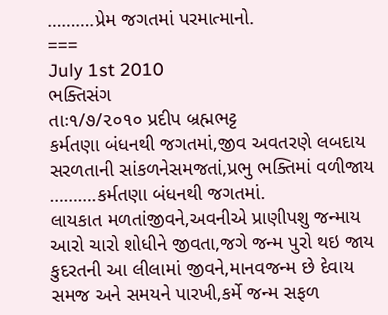……….પ્રેમ જગતમાં પરમાત્માનો.
===
July 1st 2010
ભક્તિસંગ
તાઃ૧/૭/૨૦૧૦ પ્રદીપ બ્રહ્મભટ્ટ
કર્મતણા બંધનથી જગતમાં,જીવ અવતરણે લબદાય
સરળતાની સાંકળનેસમજતાં,પ્રભુ ભક્તિમાં વળીજાય
……….કર્મતણા બંધનથી જગતમાં.
લાયકાત મળતાંજીવને,અવનીએ પ્રાણીપશુ જન્માય
આરો ચારો શોધીને જીવતા,જગે જન્મ પુરો થઇ જાય
કુદરતની આ લીલામાં જીવને,માનવજન્મ છે દેવાય
સમજ અને સમયને પારખી,કર્મે જન્મ સફળ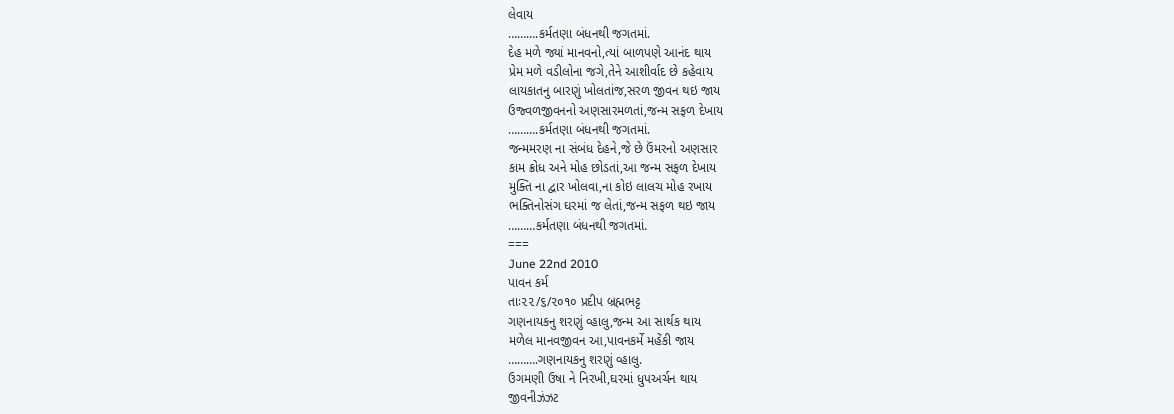લેવાય
……….કર્મતણા બંધનથી જગતમાં.
દેહ મળે જ્યાં માનવનો,ત્યાં બાળપણે આનંદ થાય
પ્રેમ મળે વડીલોના જગે,તેને આશીર્વાદ છે કહેવાય
લાયકાતનુ બારણું ખોલતાંજ,સરળ જીવન થઇ જાય
ઉજ્વળજીવનનો અણસારમળતાં,જન્મ સફળ દેખાય
……….કર્મતણા બંધનથી જગતમાં.
જન્મમરણ ના સંબંધ દેહને,જે છે ઉંમરનો અણસાર
કામ ક્રોધ અને મોહ છોડતાં,આ જન્મ સફળ દેખાય
મુક્તિ ના દ્વાર ખોલવા,ના કોઇ લાલચ મોહ રખાય
ભક્તિનોસંગ ઘરમાં જ લેતાં,જન્મ સફળ થઇ જાય
………કર્મતણા બંધનથી જગતમાં.
===
June 22nd 2010
પાવન કર્મ
તાઃ૨૨/૬/૨૦૧૦ પ્રદીપ બ્રહ્મભટ્ટ
ગણનાયકનુ શરણું વ્હાલુ,જન્મ આ સાર્થક થાય
મળેલ માનવજીવન આ,પાવનકર્મે મહેંકી જાય
……….ગણનાયકનુ શરણું વ્હાલુ.
ઉગમણી ઉષા ને નિરખી,ઘરમાં ધુપઅર્ચન થાય
જીવનીઝંઝટ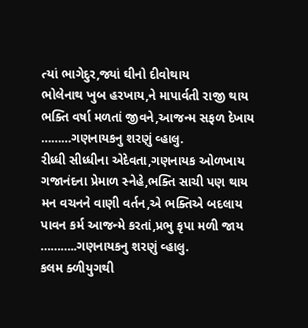ત્યાં ભાગેદુર,જ્યાં ઘીનો દીવોથાય
ભોલેનાથ ખુબ હરખાય,ને માપાર્વતી રાજી થાય
ભક્તિ વર્ષા મળતાં જીવને,આજન્મ સફળ દેખાય
………ગણનાયકનુ શરણું વ્હાલુ.
રીધ્ધી સીધ્ધીના એદેવતા,ગણનાયક ઓળખાય
ગજાનંદના પ્રેમાળ સ્નેહે,ભક્તિ સાચી પણ થાય
મન વચનને વાણી વર્તન,એ ભક્તિએ બદલાય
પાવન કર્મ આજન્મે કરતાં,પ્રભુ કૃપા મળી જાય
………..ગણનાયકનુ શરણું વ્હાલુ.
કલમ ક્ળીયુગથી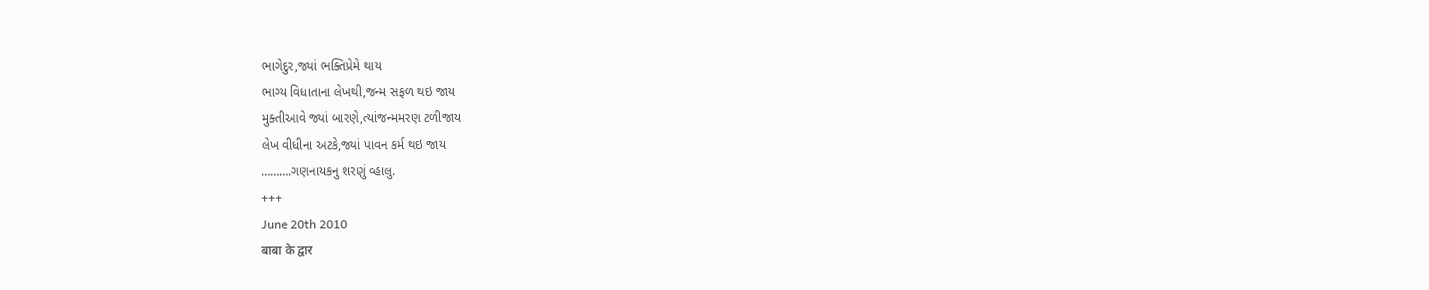ભાગેદુર,જ્યાં ભક્તિપ્રેમે થાય
ભાગ્ય વિધાતાના લેખથી,જન્મ સફળ થઇ જાય
મુક્તીઆવે જ્યાં બારણે,ત્યાંજન્મમરણ ટળીજાય
લેખ વીધીના અટકે,જ્યાં પાવન કર્મ થઇ જાય
……….ગણનાયકનુ શરણું વ્હાલુ.
+++
June 20th 2010
बाबा के द्वार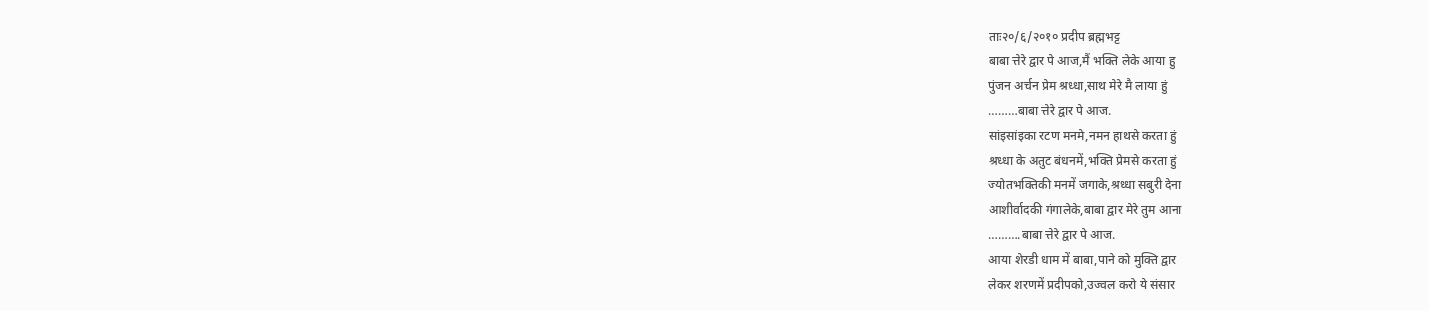ताः२०/६/२०१० प्रदीप ब्रह्मभट्ट
बाबा त्तेरे द्वार पे आज,मैं भक्ति लेके आया हु
पुंजन अर्चन प्रेम श्रध्धा,साथ मेरे मै लाया हुं
………बाबा त्तेरे द्वार पे आज.
सांइसांइका रटण मनमे,नमन हाथसे करता हुं
श्रध्धा के अतुट बंधनमें,भक्ति प्रेमसे करता हुं
ज्योतभक्तिकी मनमें जगाके,श्रध्धा सबुरी देना
आशीर्वादकी गंगालेके,बाबा द्वार मेरे तुम आना
……….बाबा त्तेरे द्वार पे आज.
आया शेरडी धाम में बाबा,पाने को मुक्ति द्वार
लेकर शरणमें प्रदीपको,उज्वल करो ये संसार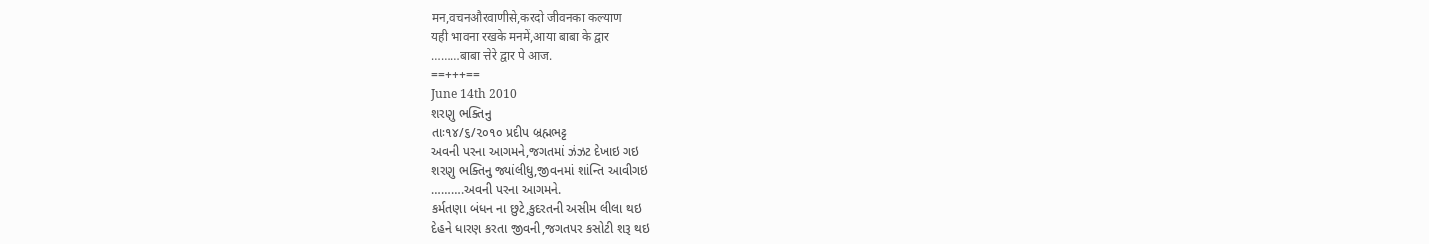मन,वचनऔरवाणीसे,करदो जीवनका कल्याण
यही भावना रखके मनमें,आया बाबा के द्वार
………बाबा त्तेरे द्वार पे आज.
==+++==
June 14th 2010
શરણુ ભક્તિનુ
તાઃ૧૪/૬/૨૦૧૦ પ્રદીપ બ્રહ્મભટ્ટ
અવની પરના આગમને,જગતમાં ઝંઝટ દેખાઇ ગઇ
શરણુ ભક્તિનુ જ્યાંલીધુ,જીવનમાં શાંન્તિ આવીગઇ
……….અવની પરના આગમને.
કર્મતણા બંધન ના છુટે,કુદરતની અસીમ લીલા થઇ
દેહને ધારણ કરતા જીવની,જગતપર કસોટી શરૂ થઇ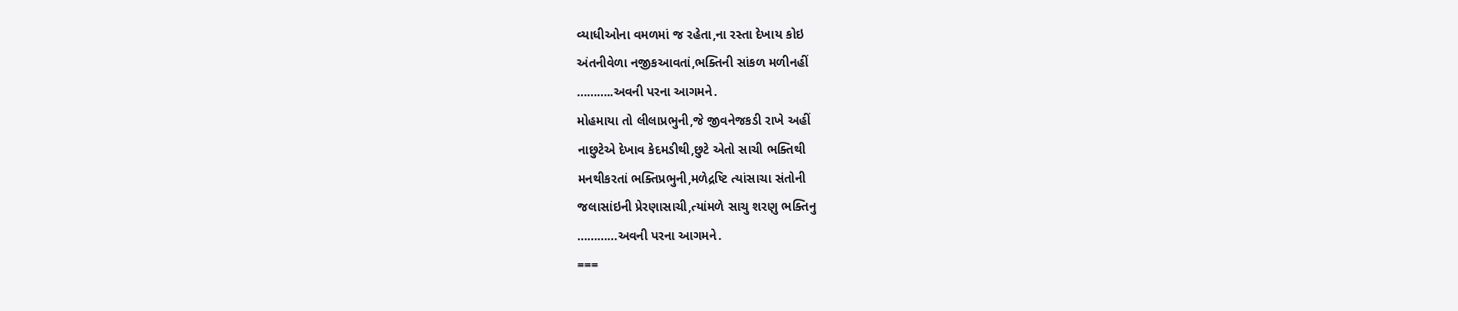વ્યાધીઓના વમળમાં જ રહેતા,ના રસ્તા દેખાય કોઇ
અંતનીવેળા નજીકઆવતાં,ભક્તિની સાંકળ મળીનહીં
………..અવની પરના આગમને.
મોહમાયા તો લીલાપ્રભુની,જે જીવનેજકડી રાખે અહીં
નાછુટેએ દેખાવ કેદમડીથી,છુટે એતો સાચી ભક્તિથી
મનથીકરતાં ભક્તિપ્રભુની,મળેદ્રષ્ટિ ત્યાંસાચા સંતોની
જલાસાંઇની પ્રેરણાસાચી,ત્યાંમળે સાચુ શરણુ ભક્તિનુ
…………અવની પરના આગમને.
===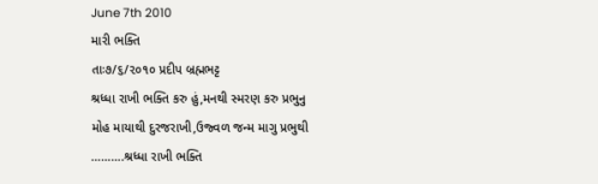June 7th 2010
મારી ભક્તિ
તાઃ૭/૬/૨૦૧૦ પ્રદીપ બ્રહ્મભટ્ટ
શ્રધ્ધા રાખી ભક્તિ કરુ હું,મનથી સ્મરણ કરુ પ્રભુનુ
મોહ માયાથી દુરજરાખી,ઉજ્વળ જન્મ માગુ પ્રભુથી
……….શ્રધ્ધા રાખી ભક્તિ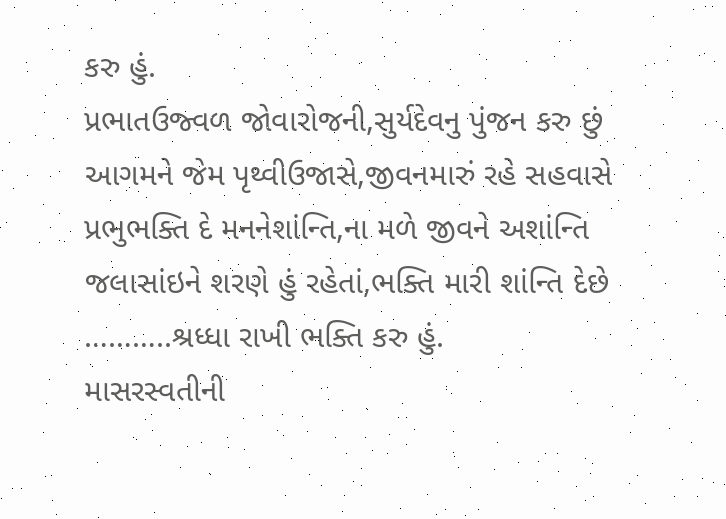કરુ હું.
પ્રભાતઉજ્વળ જોવારોજની,સુર્યદેવનુ પુંજન કરુ છું
આગમને જેમ પૃથ્વીઉજાસે,જીવનમારું રહે સહવાસે
પ્રભુભક્તિ દે મનનેશાંન્તિ,ના મળે જીવને અશાંન્તિ
જલાસાંઇને શરણે હું રહેતાં,ભક્તિ મારી શાંન્તિ દેછે
………..શ્રધ્ધા રાખી ભક્તિ કરુ હું.
માસરસ્વતીની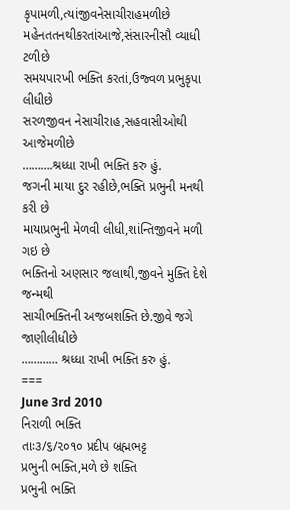કૃપામળી,ત્યાંજીવનેસાચીરાહમળીછે
મહેનતતનથીકરતાંઆજે,સંસારનીસૌ વ્યાધી ટળીછે
સમયપારખી ભક્તિ કરતાં,ઉજ્વળ પ્રભુકૃપા લીધીછે
સરળજીવન નેસાચીરાહ,સહવાસીઓથી આજેમળીછે
……….શ્રધ્ધા રાખી ભક્તિ કરુ હું.
જગની માયા દુર રહીછે,ભક્તિ પ્રભુની મનથી કરી છે
માયાપ્રભુની મેળવી લીધી,શાંન્તિજીવને મળી ગઇ છે
ભક્તિનો અણસાર જલાથી,જીવને મુક્તિ દેશે જન્મથી
સાચીભક્તિની અજબશક્તિ છે.જીવે જગે જાણીલીધીછે
………… શ્રધ્ધા રાખી ભક્તિ કરુ હું.
===
June 3rd 2010
નિરાળી ભક્તિ
તાઃ૩/૬/૨૦૧૦ પ્રદીપ બ્રહ્મભટ્ટ
પ્રભુની ભક્તિ,મળે છે શક્તિ
પ્રભુની ભક્તિ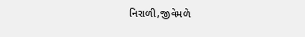નિરાળી,જીવેમળે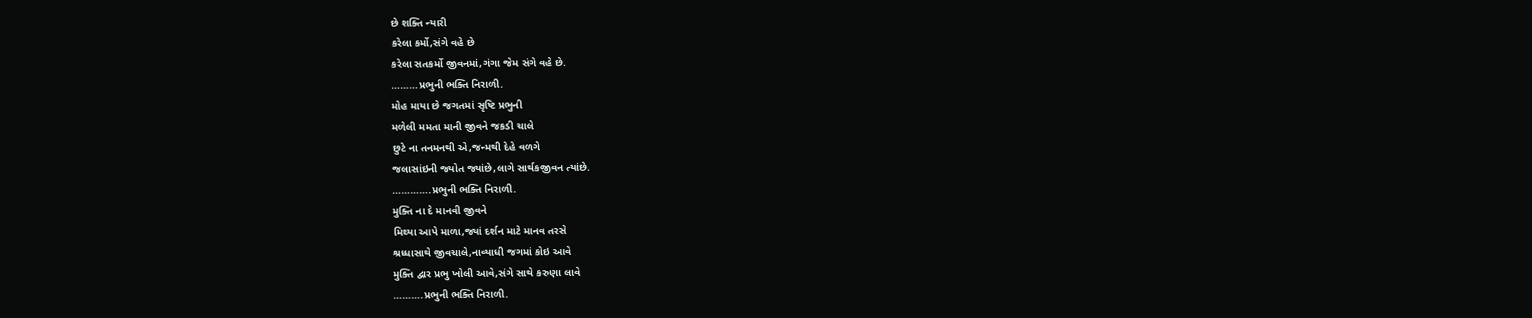છે શક્તિ ન્યારી
કરેલા કર્મો,સંગે વહે છે
કરેલા સતકર્મો જીવનમાં,ગંગા જેમ સંગે વહે છે.
………પ્રભુની ભક્તિ નિરાળી.
મોહ માયા છે જગતમાં સૃષ્ટિ પ્રભુની
મળેલી મમતા માની જીવને જકડી ચાલે
છુટે ના તનમનથી એ,જન્મથી દેહે વળગે
જલાસાંઇની જ્યોત જ્યાંછે,લાગે સાર્થકજીવન ત્યાંછે.
………….પ્રભુની ભક્તિ નિરાળી.
મુક્તિ ના દે માનવી જીવને
મિથ્યા આપે માળા,જ્યાં દર્શન માટે માનવ તરસે
શ્રધ્ધાસાથે જીવચાલે,નાવ્યાધી જગમાં કોઇ આવે
મુક્તિ દ્વાર પ્રભુ ખોલી આવે,સંગે સાથે કરુણા લાવે
……….પ્રભુની ભક્તિ નિરાળી.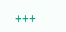+++